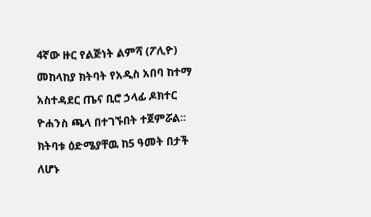4ኛው ዙር የልጅነት ልምሻ (ፖሊዮ) መከላከያ ክትባት የአዲስ አበባ ከተማ አስተዳደር ጤና ቢሮ ኃላፊ ዶክተር ዮሐንስ ጫላ በተገኙበት ተጀምሯል፡፡
ክትባቱ ዕድሜያቸዉ ከ5 ዓመት በታች ለሆኑ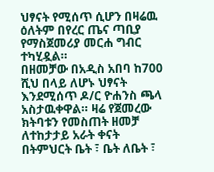ህፃናት የሚሰጥ ሲሆን በዛሬዉ ዕለትም በየረር ጤና ጣቢያ የማስጀመሪያ መርሐ ግብር ተካሂዷል።
በዘመቻው በአዲስ አበባ ከ700 ሺህ በላይ ለሆኑ ህፃናት እንደሚሰጥ ዶ/ር ዮሐንስ ጫላ አስታዉቀዋል። ዛሬ የጀመረው ክትባቱን የመስጠት ዘመቻ ለተከታታይ አራት ቀናት በትምህርት ቤት ፣ ቤት ለቤት ፣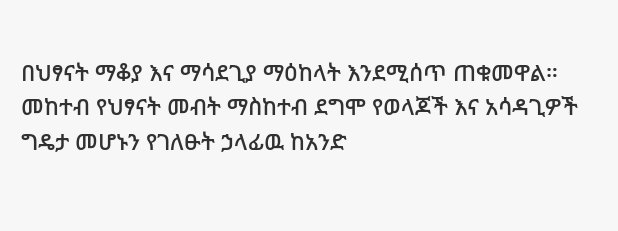በህፃናት ማቆያ እና ማሳደጊያ ማዕከላት እንደሚሰጥ ጠቁመዋል።
መከተብ የህፃናት መብት ማስከተብ ደግሞ የወላጆች እና አሳዳጊዎች ግዴታ መሆኑን የገለፁት ኃላፊዉ ከአንድ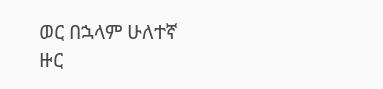ወር በኋላም ሁለተኛ ዙር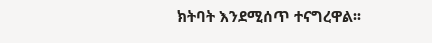ክትባት እንደሚሰጥ ተናግረዋል፡፡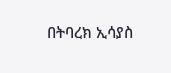በትባረክ ኢሳያስ